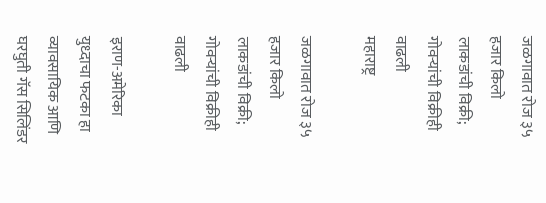जळगावात रोज ३५ हजार किलो लाकडांची विक्री; गोवऱ्यांची विक्रीही वाढली
महाराष्ट्र

जळगावात रोज ३५ हजार किलो लाकडांची विक्री; गोवऱ्यांची विक्रीही वाढली

इराण-अमेरिका युध्दाचा फटका हा व्यावसायिक आणि घरघुती गॅस सिलिंडर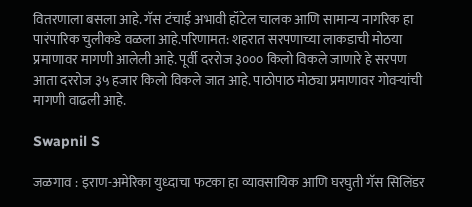वितरणाला बसला आहे. गॅस टंचाई अभावी हॉटेल चालक आणि सामान्य नागरिक हा पारंपारिक चुलीकडे वळला आहे.परिणामत: शहरात सरपणाच्या लाकडाची मोठया प्रमाणावर मागणी आलेली आहे. पूर्वी दररोज ३००० किलो विकले जाणारे हे सरपण आता दररोज ३५ हजार किलो विकले जात आहे. पाठोपाठ मोठ्या प्रमाणावर गोवऱ्यांची मागणी वाढली आहे.

Swapnil S

जळगाव : इराण-अमेरिका युध्दाचा फटका हा व्यावसायिक आणि घरघुती गॅस सिलिंडर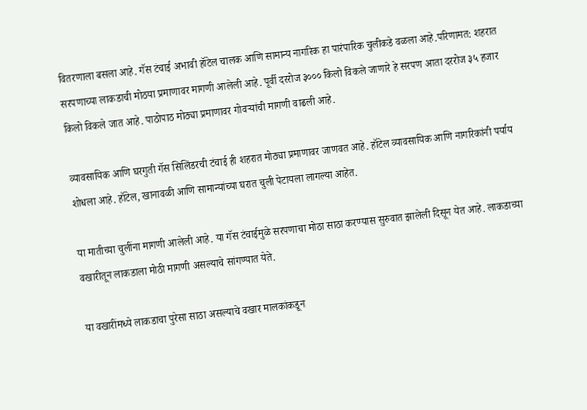वितरणाला बसला आहे. गॅस टंचाई अभावी हॉटेल चालक आणि सामान्य नागरिक हा पारंपारिक चुलीकडे वळला आहे.परिणामत: शहरात सरपणाच्या लाकडाची मोठया प्रमाणावर मागणी आलेली आहे. पूर्वी दररोज ३००० किलो विकले जाणारे हे सरपण आता दररोज ३५ हजार किलो विकले जात आहे. पाठोपाठ मोठ्या प्रमाणावर गोवऱ्यांची मागणी वाढली आहे.

व्यावसायिक आणि घरगुती गॅस सिलिंडरची टंचाई ही शहरात मोठ्या प्रमाणावर जाणवत आहे. हॉटेल व्यावसायिक आणि नागरिकांनी पर्याय शोधला आहे. हॉटेल, खानावळी आणि सामान्यांच्या घरात चुली पेटायला लागल्या आहेत.

या मातीच्या चुलींना मागणी आलेली आहे. या गॅस टंचाईमुळे सरपणाचा मोठा साठा करण्यास सुरुवात झालेली दिसून येत आहे. लाकडाच्या वखारीतून लाकडाला मोठी मागणी असल्याचे सांगण्यात येते.

या वखारींमध्ये लाकडाचा पुरेसा साठा असल्याचे वखार मालकांकडून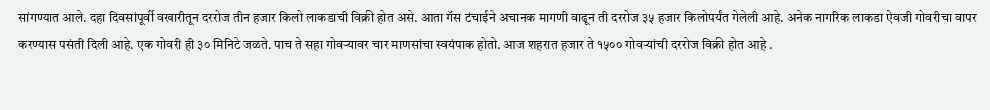सांगण्यात आले. दहा दिवसांपूर्वी वखारीतून दररोज तीन हजार किलो लाकडाची विक्री होत असे. आता गॅस टंचाईने अचानक मागणी वाढून ती दररोज ३५ हजार किलोपर्यंत गेलेली आहे. अनेक नागरिक लाकडा ऐवजी गोवरीचा वापर करण्यास पसंती दिली आहे. एक गोवरी ही ३० मिनिटे जळते. पाच ते सहा गोवऱ्यावर चार माणसांचा स्वयंपाक होतो. आज शहरात हजार ते १५०० गोवऱ्यांची दररोज विक्री होत आहे .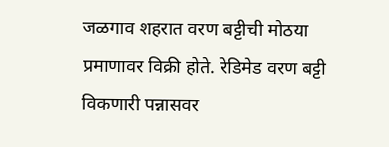जळगाव शहरात वरण बट्टीची मोठया प्रमाणावर विक्री होते. रेडिमेड वरण बट्टी विकणारी पन्नासवर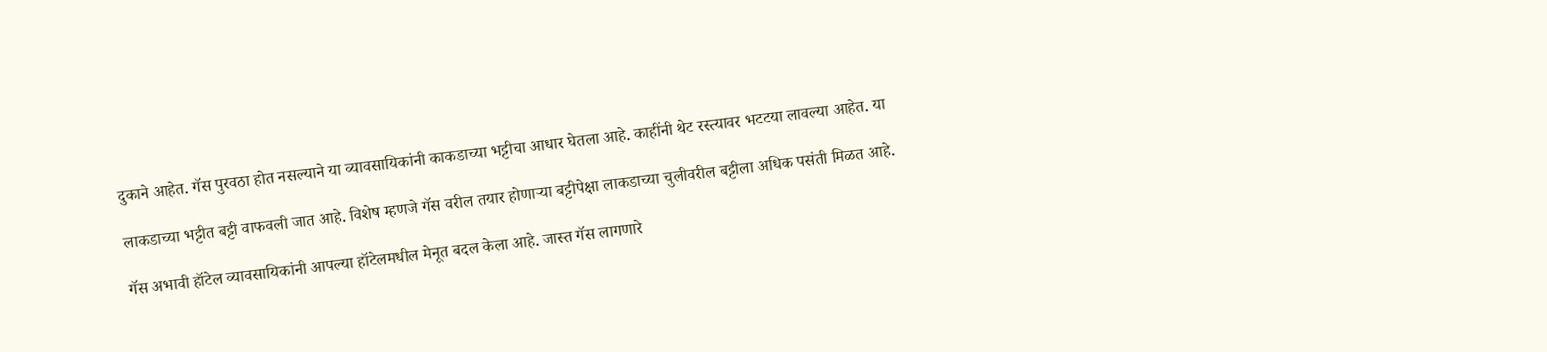दुकाने आहेत. गॅस पुरवठा होत नसल्याने या व्यावसायिकांनी काकडाच्या भट्टीचा आधार घेतला आहे. काहींनी थेट रस्त्यावर भटटया लावल्या आहेत. या

लाकडाच्या भट्टीत बट्टी वाफवली जात आहे. विशेष म्हणजे गॅस वरील तयार होणाऱ्या बट्टीपेक्षा लाकडाच्या चुलीवरील बट्टीला अधिक पसंती मिळत आहे.

गॅस अभावी हॉटेल व्यावसायिकांनी आपल्या हॉटेलमधील मेनूत बदल केला आहे. जास्त गॅस लागणारे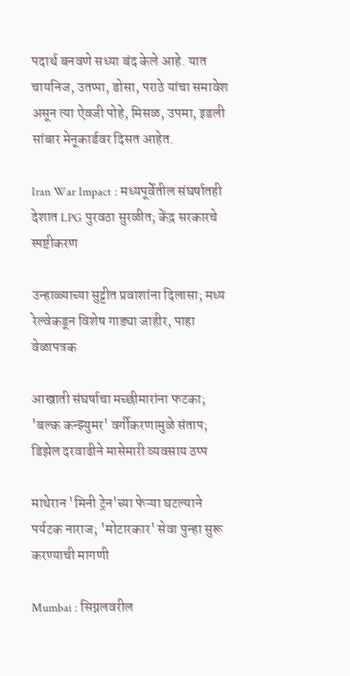पदार्थ बनवणे सध्या बंद केले आहे. यात चायनिज, उतप्पा, डोसा, पराठे यांचा समावेश असून त्या ऐवजी पोहे, मिसळ, उपमा, इडली सांबार मेनूकार्डवर दिसत आहेत.

Iran War Impact : मध्यपूर्वेतील संघर्षातही देशात LPG पुरवठा सुरळीत; केंद्र सरकारचे स्पष्टीकरण

उन्हाळ्याच्या सुट्टीत प्रवाशांना दिलासा; मध्य रेल्वेकडून विशेष गाड्या जाहीर, पाहा वेळापत्रक

आखाती संघर्षाचा मच्छीमारांना फटका; 'बल्क कन्झ्युमर' वर्गीकरणामुळे संताप; डिझेल दरवाढीने मासेमारी व्यवसाय ठप्प

माथेरान 'मिनी ट्रेन'च्या फेऱ्या घटल्याने पर्यटक नाराज; 'मोटारकार' सेवा पुन्हा सुरू करण्याची मागणी

Mumbai : सिग्नलवरील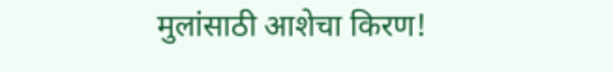मुलांसाठी आशेचा किरण!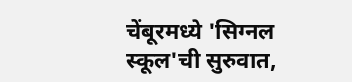चेंबूरमध्ये 'सिग्नल स्कूल'ची सुरुवात,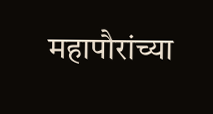महापौरांच्या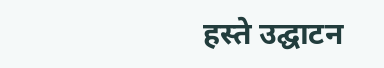हस्ते उद्घाटन